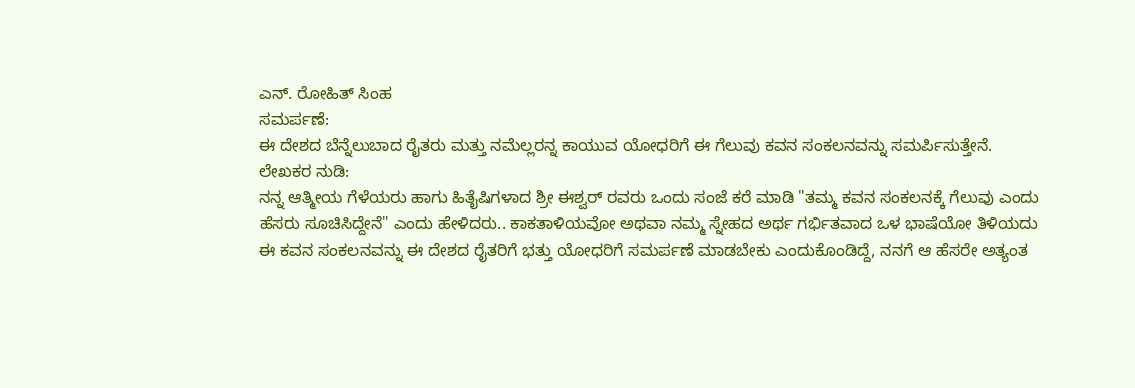ಎನ್. ರೋಹಿತ್ ಸಿಂಹ
ಸಮರ್ಪಣೆ:
ಈ ದೇಶದ ಬೆನ್ನೆಲುಬಾದ ರೈತರು ಮತ್ತು ನಮೆಲ್ಲರನ್ನ ಕಾಯುವ ಯೋಧರಿಗೆ ಈ ಗೆಲುವು ಕವನ ಸಂಕಲನವನ್ನು ಸಮರ್ಪಿಸುತ್ತೇನೆ.
ಲೇಖಕರ ನುಡಿ:
ನನ್ನ ಆತ್ಮೀಯ ಗೆಳೆಯರು ಹಾಗು ಹಿತೈಷಿಗಳಾದ ಶ್ರೀ ಈಶ್ವರ್ ರವರು ಒಂದು ಸಂಜೆ ಕರೆ ಮಾಡಿ "ತಮ್ಮ ಕವನ ಸಂಕಲನಕ್ಕೆ ಗೆಲುವು ಎಂದು ಹೆಸರು ಸೂಚಿಸಿದ್ದೇನೆ" ಎಂದು ಹೇಳಿದರು.. ಕಾಕತಾಳಿಯವೋ ಅಥವಾ ನಮ್ಮ ಸ್ನೇಹದ ಅರ್ಥ ಗರ್ಭಿತವಾದ ಒಳ ಭಾಷೆಯೋ ತಿಳಿಯದು ಈ ಕವನ ಸಂಕಲನವನ್ನು ಈ ದೇಶದ ರೈತರಿಗೆ ಭತ್ತು ಯೋಧರಿಗೆ ಸಮರ್ಪಣೆ ಮಾಡಬೇಕು ಎಂದುಕೊಂಡಿದ್ದೆ, ನನಗೆ ಆ ಹೆಸರೇ ಅತ್ಯಂತ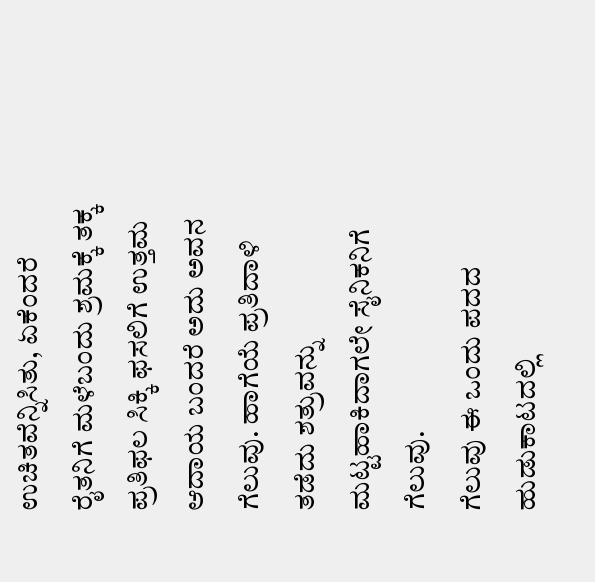ಉಚಿತವೆನ್ನಿಸಿತು, ಏಕೆಂದರೆ ರೈತನಿಗೆ ಮಳೆಬಂದು ಶ್ರಮಕ್ಕೆ ತಕ್ಕ ಪ್ರತಿಫಲ ಸಿಕ್ಕಿ ಫಸಲಿಗೆ ಉತ್ತಮ ಆದಾಯ ಬಂದರೆ ಅದು ಅವನ ಗೆಲುವು. ಹಾಗೆಯೆ ಪ್ರತಿದಾಳಿ ತಡೆದು ಶತ್ರುವನ್ನು ಮಟ್ಟಹಾಕಿದಾಗಲೇ ಸೈನಿಕನಿಗೆ ಗೆಲುವು.
ಗೆಲುವು ಈ ಒಂದು ಪದದ ಹುಡುಕಾಟದಲ್ಲಿ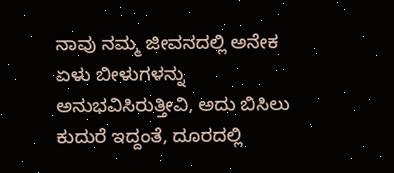ನಾವು ನಮ್ಮ ಜೀವನದಲ್ಲಿ ಅನೇಕ ಏಳು ಬೀಳುಗಳನ್ನು ಅನುಭವಿಸಿರುತ್ತೀವಿ, ಅದು ಬಿಸಿಲು ಕುದುರೆ ಇದ್ದಂತೆ, ದೂರದಲ್ಲಿ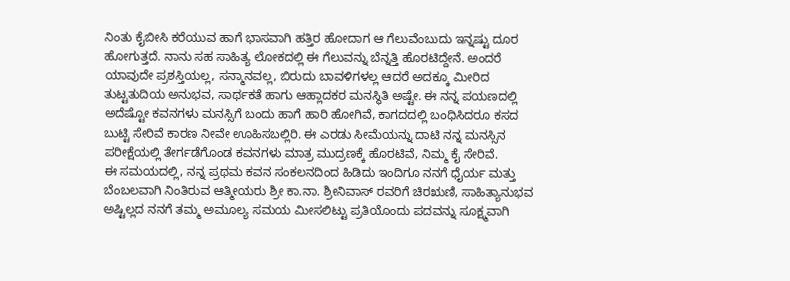ನಿಂತು ಕೈಬೀಸಿ ಕರೆಯುವ ಹಾಗೆ ಭಾಸವಾಗಿ ಹತ್ತಿರ ಹೋದಾಗ ಆ ಗೆಲುವೆಂಬುದು ಇನ್ನಷ್ಟು ದೂರ ಹೋಗುತ್ತದೆ. ನಾನು ಸಹ ಸಾಹಿತ್ಯ ಲೋಕದಲ್ಲಿ ಈ ಗೆಲುವನ್ನು ಬೆನ್ನತ್ತಿ ಹೊರಟಿದ್ದೇನೆ. ಅಂದರೆ ಯಾವುದೇ ಪ್ರಶಸ್ತಿಯಲ್ಲ, ಸನ್ಮಾನವಲ್ಲ, ಬಿರುದು ಬಾವಳಿಗಳಲ್ಲ ಆದರೆ ಅದಕ್ಕೂ ಮೀರಿದ ತುಟ್ಟತುದಿಯ ಅನುಭವ, ಸಾರ್ಥಕತೆ ಹಾಗು ಆಹ್ಲಾದಕರ ಮನಸ್ಥಿತಿ ಅಷ್ಟೇ. ಈ ನನ್ನ ಪಯಣದಲ್ಲಿ ಅದೆಷ್ಟೋ ಕವನಗಳು ಮನಸ್ಸಿಗೆ ಬಂದು ಹಾಗೆ ಹಾರಿ ಹೋಗಿವೆ, ಕಾಗದದಲ್ಲಿ ಬಂಧಿಸಿದರೂ ಕಸದ ಬುಟ್ಟಿ ಸೇರಿವೆ ಕಾರಣ ನೀವೇ ಊಹಿಸಬಲ್ಲಿರಿ. ಈ ಎರಡು ಸೀಮೆಯನ್ನು ದಾಟಿ ನನ್ನ ಮನಸ್ಸಿನ ಪರೀಕ್ಷೆಯಲ್ಲಿ ತೇರ್ಗಡೆಗೊಂಡ ಕವನಗಳು ಮಾತ್ರ ಮುದ್ರಣಕ್ಕೆ ಹೊರಟಿವೆ, ನಿಮ್ಮ ಕೈ ಸೇರಿವೆ.
ಈ ಸಮಯದಲ್ಲಿ, ನನ್ನ ಪ್ರಥಮ ಕವನ ಸಂಕಲನದಿಂದ ಹಿಡಿದು ಇಂದಿಗೂ ನನಗೆ ಧೈರ್ಯ ಮತ್ತು ಬೆಂಬಲವಾಗಿ ನಿಂತಿರುವ ಆತ್ಮೀಯರು ಶ್ರೀ ಕಾ.ನಾ. ಶ್ರೀನಿವಾಸ್ ರವರಿಗೆ ಚಿರಋಣಿ, ಸಾಹಿತ್ಯಾನುಭವ ಅಷ್ಟಿಲ್ಲದ ನನಗೆ ತಮ್ಮ ಅಮೂಲ್ಯ ಸಮಯ ಮೀಸಲಿಟ್ಟು ಪ್ರತಿಯೊಂದು ಪದವನ್ನು ಸೂಕ್ಷ್ಮವಾಗಿ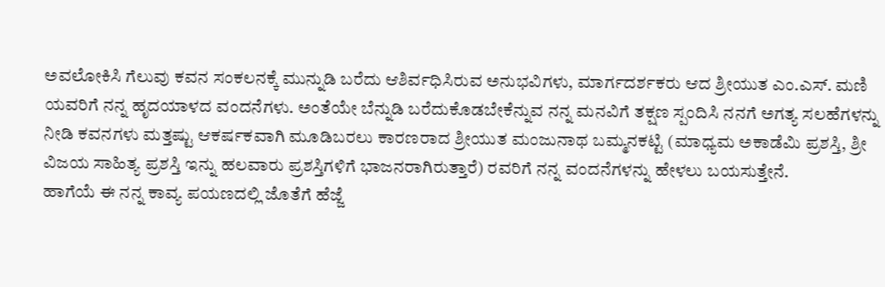ಅವಲೋಕಿಸಿ ಗೆಲುವು ಕವನ ಸಂಕಲನಕ್ಕೆ ಮುನ್ನುಡಿ ಬರೆದು ಆಶಿರ್ವಧಿಸಿರುವ ಅನುಭವಿಗಳು, ಮಾರ್ಗದರ್ಶಕರು ಆದ ಶ್ರೀಯುತ ಎಂ.ಎಸ್. ಮಣಿ ಯವರಿಗೆ ನನ್ನ ಹೃದಯಾಳದ ವಂದನೆಗಳು. ಅಂತೆಯೇ ಬೆನ್ನುಡಿ ಬರೆದುಕೊಡಬೇಕೆನ್ನುವ ನನ್ನ ಮನವಿಗೆ ತಕ್ಷಣ ಸ್ಪಂದಿಸಿ ನನಗೆ ಅಗತ್ಯ ಸಲಹೆಗಳನ್ನು ನೀಡಿ ಕವನಗಳು ಮತ್ತಷ್ಟು ಆಕರ್ಷಕವಾಗಿ ಮೂಡಿಬರಲು ಕಾರಣರಾದ ಶ್ರೀಯುತ ಮಂಜುನಾಥ ಬಮ್ಮನಕಟ್ಟಿ (ಮಾಧ್ಯಮ ಅಕಾಡೆಮಿ ಪ್ರಶಸ್ತಿ, ಶ್ರೀ ವಿಜಯ ಸಾಹಿತ್ಯ ಪ್ರಶಸ್ತಿ ಇನ್ನು ಹಲವಾರು ಪ್ರಶಸ್ತಿಗಳಿಗೆ ಭಾಜನರಾಗಿರುತ್ತಾರೆ) ರವರಿಗೆ ನನ್ನ ವಂದನೆಗಳನ್ನು ಹೇಳಲು ಬಯಸುತ್ತೇನೆ.
ಹಾಗೆಯೆ ಈ ನನ್ನ ಕಾವ್ಯ ಪಯಣದಲ್ಲಿ ಜೊತೆಗೆ ಹೆಜ್ಜೆ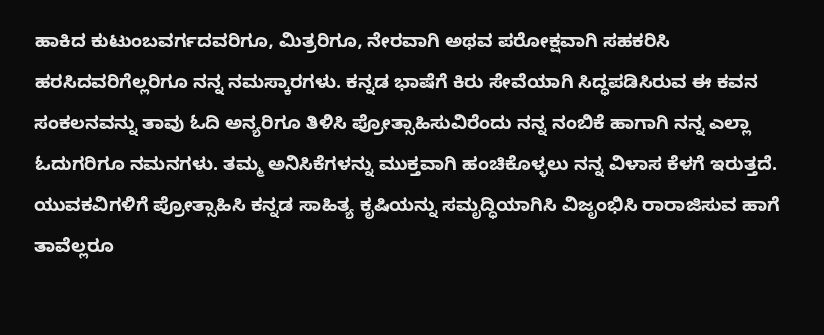ಹಾಕಿದ ಕುಟುಂಬವರ್ಗದವರಿಗೂ, ಮಿತ್ರರಿಗೂ, ನೇರವಾಗಿ ಅಥವ ಪರೋಕ್ಷವಾಗಿ ಸಹಕರಿಸಿ ಹರಸಿದವರಿಗೆಲ್ಲರಿಗೂ ನನ್ನ ನಮಸ್ಕಾರಗಳು. ಕನ್ನಡ ಭಾಷೆಗೆ ಕಿರು ಸೇವೆಯಾಗಿ ಸಿದ್ಧಪಡಿಸಿರುವ ಈ ಕವನ ಸಂಕಲನವನ್ನು ತಾವು ಓದಿ ಅನ್ಯರಿಗೂ ತಿಳಿಸಿ ಪ್ರೋತ್ಸಾಹಿಸುವಿರೆಂದು ನನ್ನ ನಂಬಿಕೆ ಹಾಗಾಗಿ ನನ್ನ ಎಲ್ಲಾ ಓದುಗರಿಗೂ ನಮನಗಳು. ತಮ್ಮ ಅನಿಸಿಕೆಗಳನ್ನು ಮುಕ್ತವಾಗಿ ಹಂಚಿಕೊಳ್ಳಲು ನನ್ನ ವಿಳಾಸ ಕೆಳಗೆ ಇರುತ್ತದೆ. ಯುವಕವಿಗಳಿಗೆ ಪ್ರೋತ್ಸಾಹಿಸಿ ಕನ್ನಡ ಸಾಹಿತ್ಯ ಕೃಷಿಯನ್ನು ಸಮೃದ್ಧಿಯಾಗಿಸಿ ವಿಜೃಂಭಿಸಿ ರಾರಾಜಿಸುವ ಹಾಗೆ ತಾವೆಲ್ಲರೂ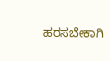ಹರಸಬೇಕಾಗಿ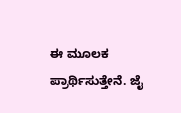ಈ ಮೂಲಕ ಪ್ರಾರ್ಥಿಸುತ್ತೇನೆ. ಜೈ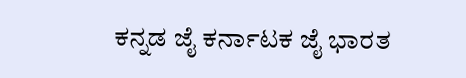ಕನ್ನಡ ಜೈ ಕರ್ನಾಟಕ ಜೈ ಭಾರತ